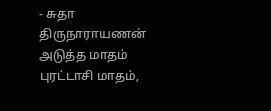- சுதா திருநாராயணன்
அடுத்த மாதம் புரட்டாசி மாதம்,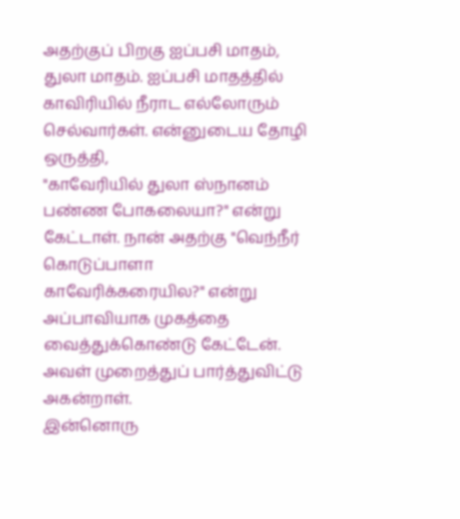அதற்குப் பிறகு ஐப்பசி மாதம், துலா மாதம். ஐப்பசி மாதத்தில் காவிரியில் நீராட எல்லோரும் செல்வார்கள். என்னுடைய தோழி ஒருத்தி,
"காவேரியில் துலா ஸ்நானம் பண்ண போகலையா?" என்று கேட்டாள். நான் அதற்கு "வெந்நீர் கொடுப்பாளா காவேரிக்கரையில?" என்று அப்பாவியாக முகத்தை வைத்துக்கொண்டு கேட்டேன். அவள் முறைத்துப் பார்த்துவிட்டு அகன்றாள்.
இன்னொரு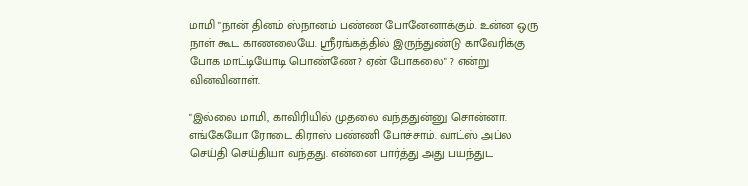மாமி "நான் தினம் ஸ்நானம் பண்ண போனேனாக்கும். உன்ன ஒரு நாள் கூட காணலையே. ஸ்ரீரங்கத்தில் இருந்துண்டு காவேரிக்கு போக மாட்டியோடி பொண்ணே? ஏன் போகலை" ? என்று வினவினாள்.

"இல்லை மாமி, காவிரியில் முதலை வந்ததுன்னு சொன்னா. எங்கேயோ ரோடை கிராஸ் பண்ணி போச்சாம். வாட்ஸ் அப்ல செய்தி செய்தியா வந்தது. என்னை பார்த்து அது பயந்துட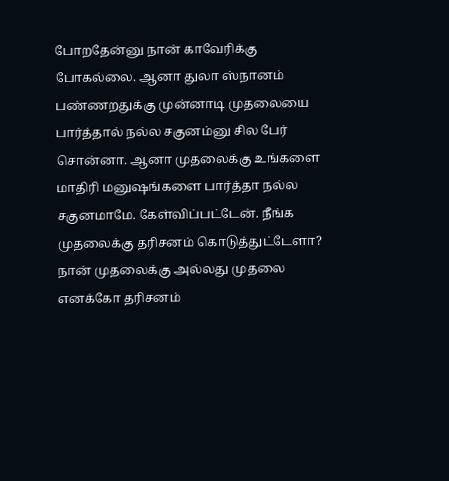போறதேன்னு நான் காவேரிக்கு போகல்லை. ஆனா துலா ஸ்நானம் பண்ணறதுக்கு முன்னாடி முதலையை பார்த்தால் நல்ல சகுனம்னு சில பேர் சொன்னா. ஆனா முதலைக்கு உங்களை மாதிரி மனுஷங்களை பார்த்தா நல்ல சகுனமாமே. கேள்விப்பட்டேன். நீங்க முதலைக்கு தரிசனம் கொடுத்துட்டேளா?
நான் முதலைக்கு அல்லது முதலை எனக்கோ தரிசனம்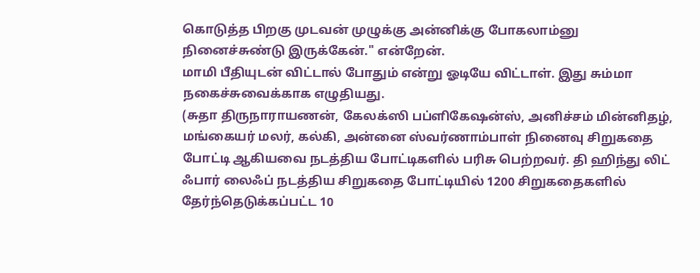கொடுத்த பிறகு முடவன் முழுக்கு அன்னிக்கு போகலாம்னு நினைச்சுண்டு இருக்கேன்." என்றேன்.
மாமி பீதியுடன் விட்டால் போதும் என்று ஓடியே விட்டாள். இது சும்மா நகைச்சுவைக்காக எழுதியது.
(சுதா திருநாராயணன், கேலக்ஸி பப்ளிகேஷன்ஸ், அனிச்சம் மின்னிதழ், மங்கையர் மலர், கல்கி, அன்னை ஸ்வர்ணாம்பாள் நினைவு சிறுகதை போட்டி ஆகியவை நடத்திய போட்டிகளில் பரிசு பெற்றவர். தி ஹிந்து லிட் ஃபார் லைஃப் நடத்திய சிறுகதை போட்டியில் 1200 சிறுகதைகளில் தேர்ந்தெடுக்கப்பட்ட 10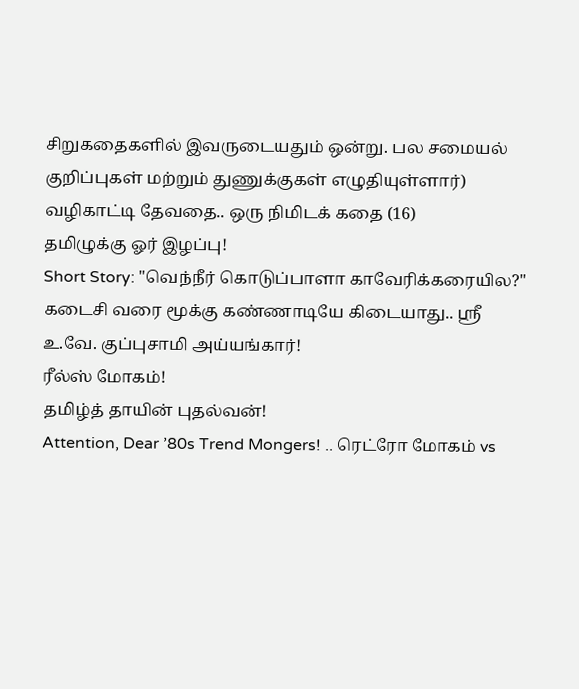சிறுகதைகளில் இவருடையதும் ஒன்று. பல சமையல் குறிப்புகள் மற்றும் துணுக்குகள் எழுதியுள்ளார்)
வழிகாட்டி தேவதை.. ஒரு நிமிடக் கதை (16)
தமிழுக்கு ஓர் இழப்பு!
Short Story: "வெந்நீர் கொடுப்பாளா காவேரிக்கரையில?"
கடைசி வரை மூக்கு கண்ணாடியே கிடையாது.. ஸ்ரீ உ.வே. குப்புசாமி அய்யங்கார்!
ரீல்ஸ் மோகம்!
தமிழ்த் தாயின் புதல்வன்!
Attention, Dear ’80s Trend Mongers! .. ரெட்ரோ மோகம் vs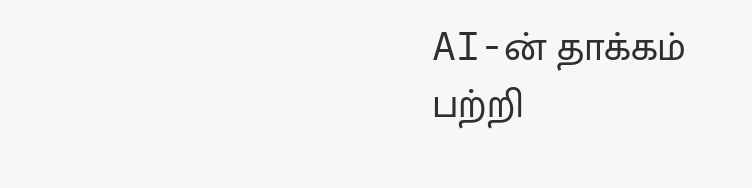AI-ன் தாக்கம் பற்றி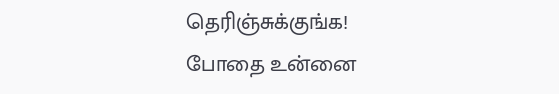தெரிஞ்சுக்குங்க!
போதை உன்னை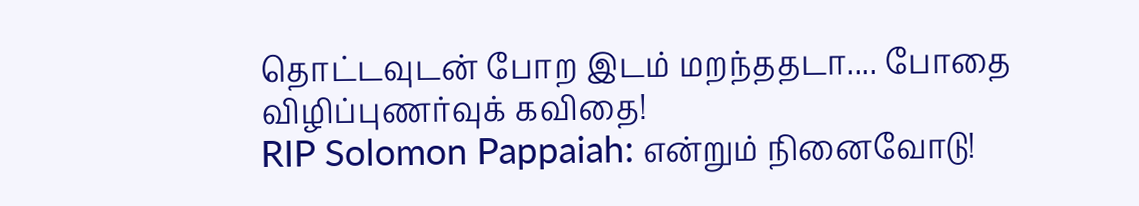தொட்டவுடன் போற இடம் மறந்ததடா.... போதை விழிப்புணர்வுக் கவிதை!
RIP Solomon Pappaiah: என்றும் நினைவோடு!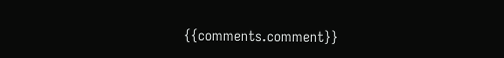{{comments.comment}}